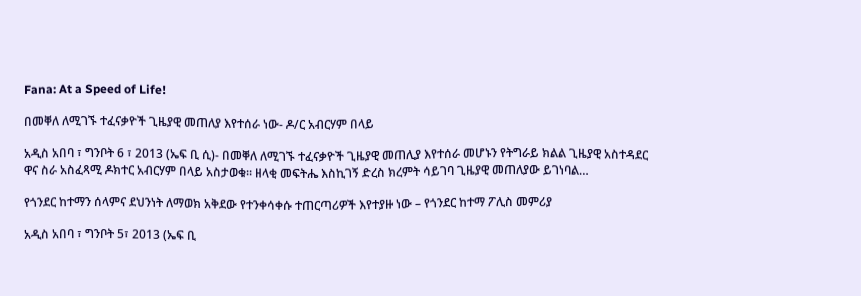Fana: At a Speed of Life!

በመቐለ ለሚገኙ ተፈናቃዮች ጊዜያዊ መጠለያ እየተሰራ ነው- ዶ/ር አብርሃም በላይ

አዲስ አበባ ፣ ግንቦት 6 ፣ 2013 (ኤፍ ቢ ሲ)- በመቐለ ለሚገኙ ተፈናቃዮች ጊዜያዊ መጠሊያ እየተሰራ መሆኑን የትግራይ ክልል ጊዜያዊ አስተዳደር ዋና ስራ አስፈጻሚ ዶክተር አብርሃም በላይ አስታወቁ። ዘላቂ መፍትሔ እስኪገኝ ድረስ ክረምት ሳይገባ ጊዜያዊ መጠለያው ይገነባል…

የጎንደር ከተማን ሰላምና ደህንነት ለማወክ አቅደው የተንቀሳቀሱ ተጠርጣሪዎች እየተያዙ ነው – የጎንደር ከተማ ፖሊስ መምሪያ

አዲስ አበባ ፣ ግንቦት 5፣ 2013 (ኤፍ ቢ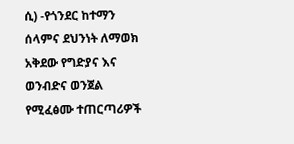ሲ) -የጎንደር ከተማን ሰላምና ደህንነት ለማወክ አቅደው የግድያና እና ወንብድና ወንጀል የሚፈፅሙ ተጠርጣሪዎች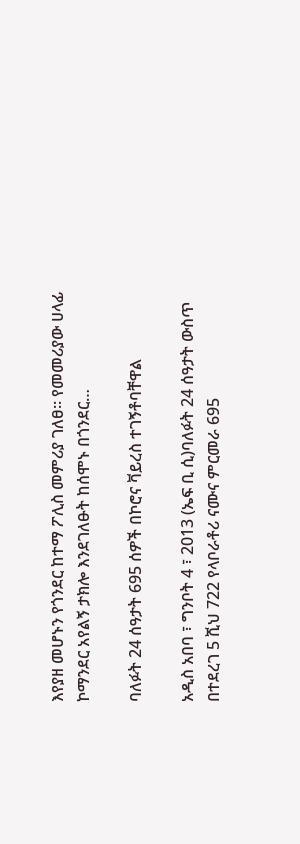እየያዘ መሆኑን የጎንደር ከተማ ፖሊስ መምሪያ ገለፀ። የመመሪያው ሀላፊ ኮማንደር አየልኝ ታክሎ እንደገለፁት ከሰሞኑ በጎንደር…

ባለፉት 24 ሰዓታት 695 ሰዎች በኮሮና ቫይረስ ተገኝቶባቸዋል

አዲስ አበባ ፣ ግንቦት 4 ፣ 2013 (ኤፍ ቢ ሲ)ባለፉት 24 ሰዓታት ውስጥ በተደረገ 5 ሺህ 722 የላቦራቶሪ ናሙና ምርመራ 695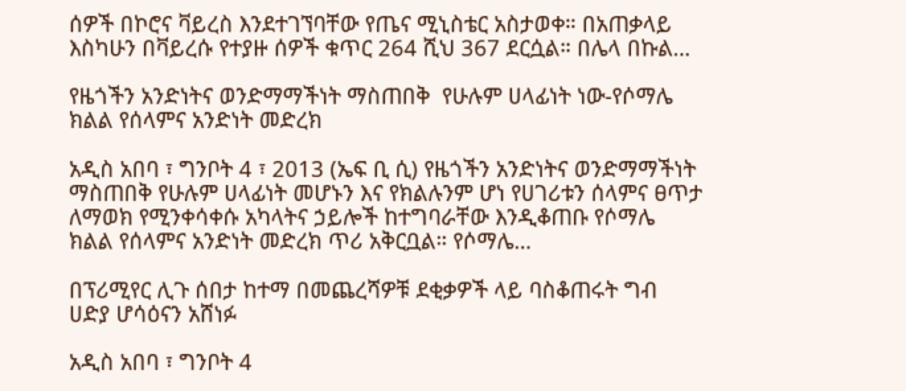ሰዎች በኮሮና ቫይረስ እንደተገኘባቸው የጤና ሚኒስቴር አስታወቀ። በአጠቃላይ እስካሁን በቫይረሱ የተያዙ ሰዎች ቁጥር 264 ሺህ 367 ደርሷል። በሌላ በኩል…

የዜጎችን አንድነትና ወንድማማችነት ማስጠበቅ  የሁሉም ሀላፊነት ነው-የሶማሌ ክልል የሰላምና አንድነት መድረክ

አዲስ አበባ ፣ ግንቦት 4 ፣ 2013 (ኤፍ ቢ ሲ) የዜጎችን አንድነትና ወንድማማችነት ማስጠበቅ የሁሉም ሀላፊነት መሆኑን እና የክልሉንም ሆነ የሀገሪቱን ሰላምና ፀጥታ ለማወክ የሚንቀሳቀሱ አካላትና ኃይሎች ከተግባራቸው እንዲቆጠቡ የሶማሌ ክልል የሰላምና አንድነት መድረክ ጥሪ አቅርቧል። የሶማሌ…

በፕሪሚየር ሊጉ ሰበታ ከተማ በመጨረሻዎቹ ደቂቃዎች ላይ ባስቆጠሩት ግብ ሀድያ ሆሳዕናን አሸነፉ

አዲስ አበባ ፣ ግንቦት 4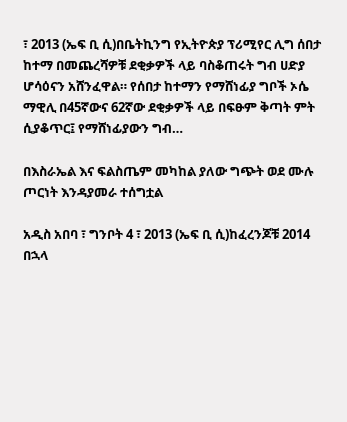፣ 2013 (ኤፍ ቢ ሲ)በቤትኪንግ የኢትዮጵያ ፕሪሚየር ሊግ ሰበታ ከተማ በመጨረሻዎቹ ደቂቃዎች ላይ ባስቆጠሩት ግብ ሀድያ ሆሳዕናን አሸንፈዋል። የሰበታ ከተማን የማሸነፊያ ግቦች ኦሴ ማዊሊ በ45ኛውና 62ኛው ደቂቃዎች ላይ በፍፁም ቅጣት ምት ሲያቆጥር፤ የማሸነፊያውን ግብ…

በእስራኤል እና ፍልስጤም መካከል ያለው ግጭት ወደ ሙሉ ጦርነት እንዳያመራ ተሰግቷል

አዲስ አበባ ፣ ግንቦት 4 ፣ 2013 (ኤፍ ቢ ሲ)ከፈረንጆቹ 2014 በኋላ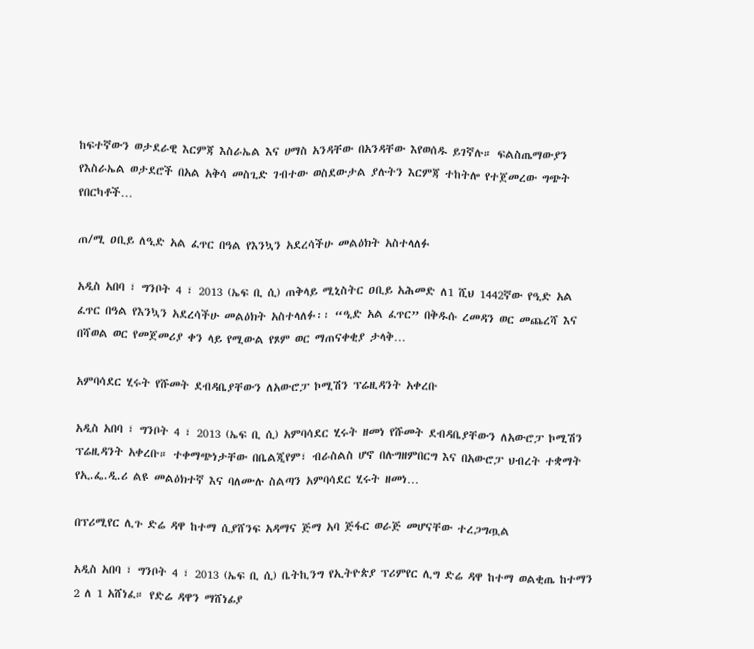ከፍተኛውን ወታደራዊ እርምጃ እስራኤል እና ሀማስ አንዳቸው በአንዳቸው እየወሰዱ ይገኛሉ። ፍልስጤማውያን የእስራኤል ወታደሮች በአል አቅሳ መስጊድ ገብተው ወስደውታል ያሉትን እርምጃ ተከትሎ የተጀመረው ግጭት የበርካቶች…

ጠ/ሚ ዐቢይ ለዒድ አል ፈጥር በዓል የእንኳን አደረሳችሁ መልዕክት አስተላለፉ

አዲስ አበባ ፣ ግንቦት 4 ፣ 2013 (ኤፍ ቢ ሲ) ጠቅላይ ሚኒስትር ዐቢይ አሕመድ ለ1 ሺህ 1442ኛው የዒድ አል ፈጥር በዓል የእንኳን አደረሳችሁ መልዕክት አስተላለፉ፡፡ “ዒድ አል ፈጥር” በቅዱሱ ረመዳን ወር መጨረሻ እና በሻወል ወር የመጀመሪያ ቀን ላይ የሚውል የጾም ወር ማጠናቀቂያ ታላቅ…

አምባሳደር ሂሩት የሹመት ደብዳቤያቸውን ለአውሮፓ ኮሚሽን ፕሬዚዳንት አቀረቡ

አዲስ አበባ ፣ ግንቦት 4 ፣ 2013 (ኤፍ ቢ ሲ) አምባሳደር ሂሩት ዘመነ የሹመት ደብዳቤያቸውን ለአውሮፓ ኮሚሽን ፕሬዚዳንት አቀረቡ። ተቀማጭነታቸው በቤልጂየም፣ ብራስልስ ሆኖ በሉግዘምበርግ እና በአውሮፓ ህብረት ተቋማት የኢ.ፌ.ዲ.ሪ ልዩ መልዕክተኛ እና ባለሙሉ ስልጣን አምባሳደር ሂሩት ዘመነ…

በፕሪሚየር ሊጉ ድሬ ዳዋ ከተማ ሲያሸንፍ አዳማና ጅማ አባ ጅፋር ወራጅ መሆናቸው ተረጋግጧል

አዲስ አበባ ፣ ግንቦት 4 ፣ 2013 (ኤፍ ቢ ሲ) ቤትኪንግ የኢትዮጵያ ፕሪምየር ሊግ ድሬ ዳዋ ከተማ ወልቂጤ ከተማን 2 ለ 1 አሸነፈ። የድሬ ዳዋን ማሸነፊያ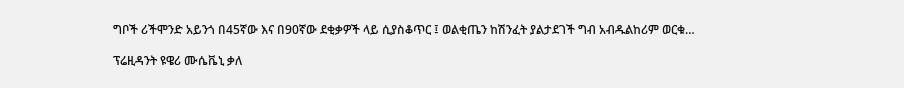ግቦች ሪችሞንድ አይንጎ በ45ኛው እና በ90ኛው ደቂቃዎች ላይ ሲያስቆጥር ፤ ወልቂጤን ከሽንፈት ያልታደገች ግብ አብዱልከሪም ወርቁ…

ፕሬዚዳንት ዩዌሪ ሙሴቬኒ ቃለ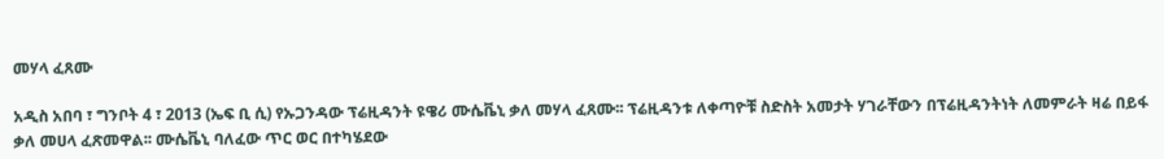መሃላ ፈጸሙ

አዲስ አበባ ፣ ግንቦት 4 ፣ 2013 (ኤፍ ቢ ሲ) የኡጋንዳው ፕሬዚዳንት ዩዌሪ ሙሴቬኒ ቃለ መሃላ ፈጸሙ፡፡ ፕሬዚዳንቱ ለቀጣዮቹ ስድስት አመታት ሃገራቸውን በፕሬዚዳንትነት ለመምራት ዛሬ በይፋ ቃለ መሀላ ፈጽመዋል፡፡ ሙሴቬኒ ባለፈው ጥር ወር በተካሄደው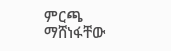ምርጫ ማሸነፋቸው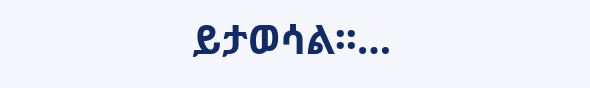ይታወሳል፡፡…